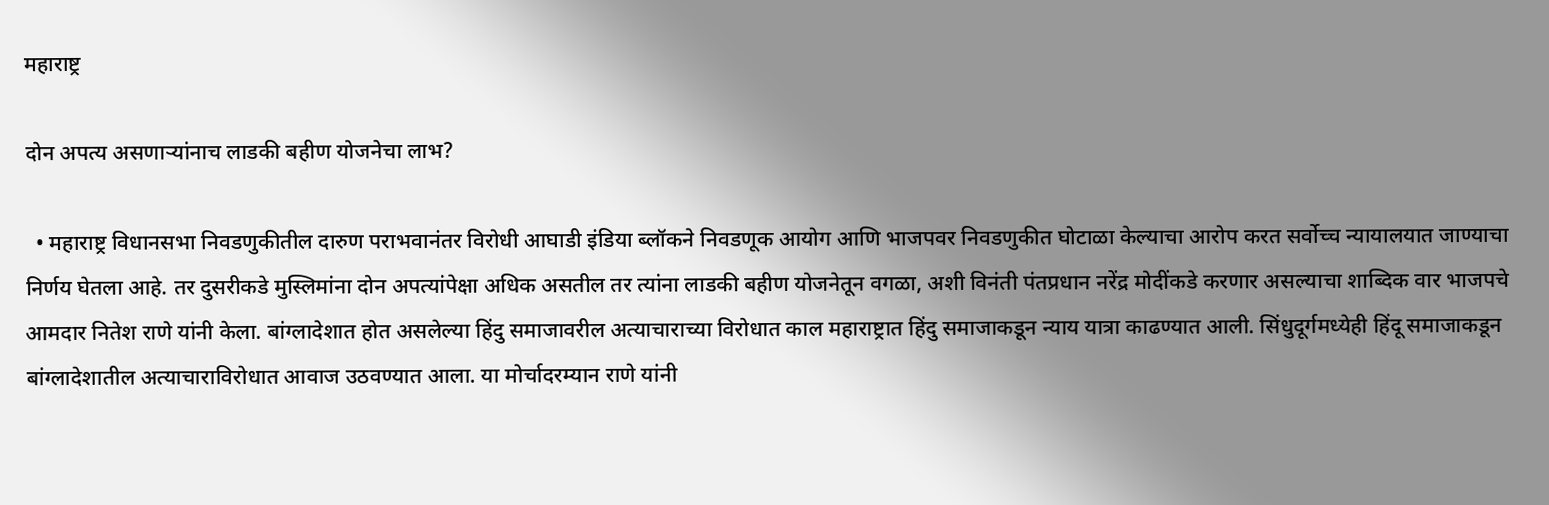महाराष्ट्र

दोन अपत्य असणाऱ्यांनाच लाडकी बहीण योजनेचा लाभ?

  • महाराष्ट्र विधानसभा निवडणुकीतील दारुण पराभवानंतर विरोधी आघाडी इंडिया ब्लॉकने निवडणूक आयोग आणि भाजपवर निवडणुकीत घोटाळा केल्याचा आरोप करत सर्वोच्च न्यायालयात जाण्याचा निर्णय घेतला आहे. तर दुसरीकडे मुस्लिमांना दोन अपत्यांपेक्षा अधिक असतील तर त्यांना लाडकी बहीण योजनेतून वगळा, अशी विनंती पंतप्रधान नरेंद्र मोदींकडे करणार असल्याचा शाब्दिक वार भाजपचे आमदार नितेश राणे यांनी केला. बांग्लादेशात होत असलेल्या हिंदु समाजावरील अत्याचाराच्या विरोधात काल महाराष्ट्रात हिंदु समाजाकडून न्याय यात्रा काढण्यात आली. सिंधुदूर्गमध्येही हिंदू समाजाकडून बांग्लादेशातील अत्याचाराविरोधात आवाज उठवण्यात आला. या मोर्चादरम्यान राणे यांनी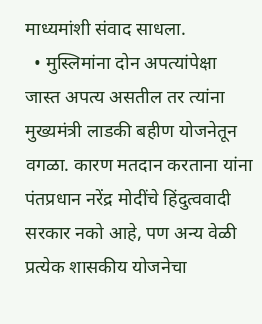माध्यमांशी संवाद साधला.
  • मुस्लिमांना दोन अपत्यांपेक्षा जास्त अपत्य असतील तर त्यांना मुख्यमंत्री लाडकी बहीण योजनेतून वगळा. कारण मतदान करताना यांना पंतप्रधान नरेंद्र मोदींचे हिंदुत्ववादी सरकार नको आहे, पण अन्य वेळी प्रत्येक शासकीय योजनेचा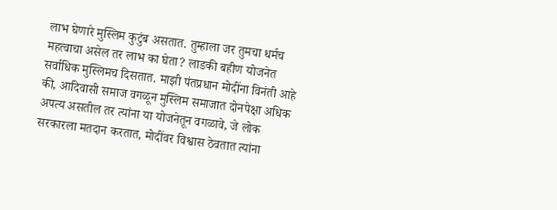लाभ घेणारे मुस्लिम कुटुंब असतात. तुम्हाला जर तुमचा धर्मच महत्वाचा असेल तर लाभ का घेता? लाडकी बहीण योजनेत सर्वाधिक मुस्लिमच दिसतात. माझी पंतप्रधान मोदींना विनंती आहे की, आदिवासी समाज वगळून मुस्लिम समाजात दोनपेक्षा अधिक अपत्य असतील तर त्यांना या योजनेतून वगळावे, जे लोक सरकारला मतदान करतात, मोदींवर विश्वास ठेवतात त्यांना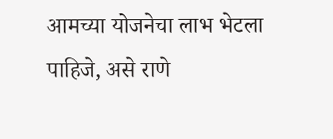आमच्या योजनेचा लाभ भेटला पाहिजे, असे राणे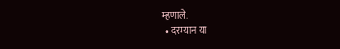म्हणाले.
  • दरम्यान या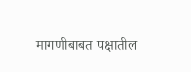मागणीबाबत पक्षातील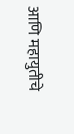आणि महायुतीचे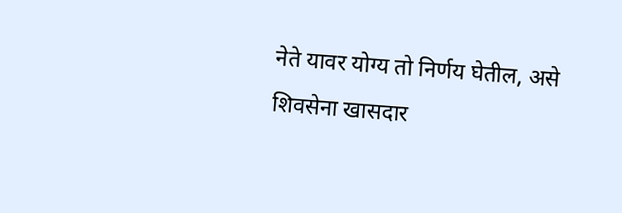नेते यावर योग्य तो निर्णय घेतील, असे शिवसेना खासदार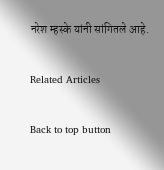नरेश म्हस्के यांनी सांगितले आहे.

Related Articles

Back to top button